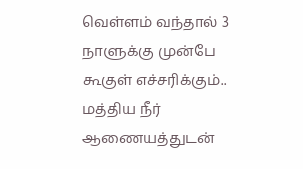வெள்ளம் வந்தால் 3 நாளுக்கு முன்பே கூகுள் எச்சரிக்கும்.. மத்திய நீர் ஆணையத்துடன்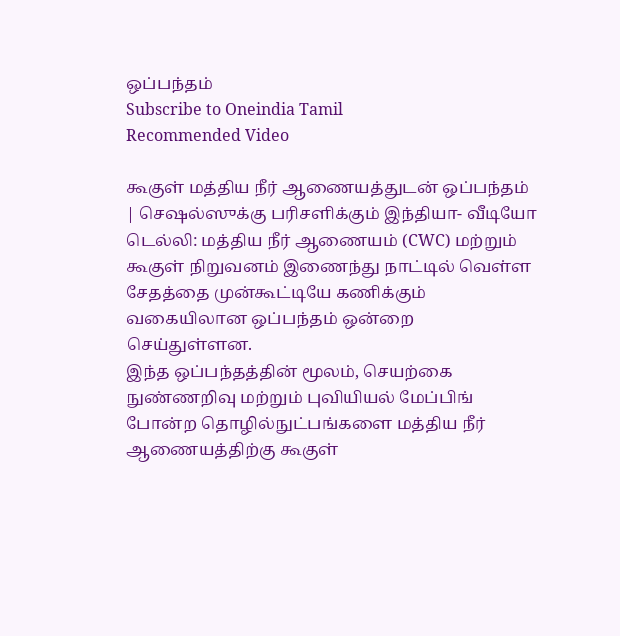ஒப்பந்தம்
Subscribe to Oneindia Tamil
Recommended Video

கூகுள் மத்திய நீர் ஆணையத்துடன் ஒப்பந்தம் | செஷல்ஸுக்கு பரிசளிக்கும் இந்தியா- வீடியோ
டெல்லி: மத்திய நீர் ஆணையம் (CWC) மற்றும் கூகுள் நிறுவனம் இணைந்து நாட்டில் வெள்ள சேதத்தை முன்கூட்டியே கணிக்கும் வகையிலான ஒப்பந்தம் ஒன்றை செய்துள்ளன.
இந்த ஒப்பந்தத்தின் மூலம், செயற்கை நுண்ணறிவு மற்றும் புவியியல் மேப்பிங் போன்ற தொழில்நுட்பங்களை மத்திய நீர் ஆணையத்திற்கு கூகுள்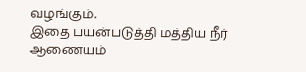வழங்கும்.
இதை பயன்படுத்தி மத்திய நீர் ஆணையம்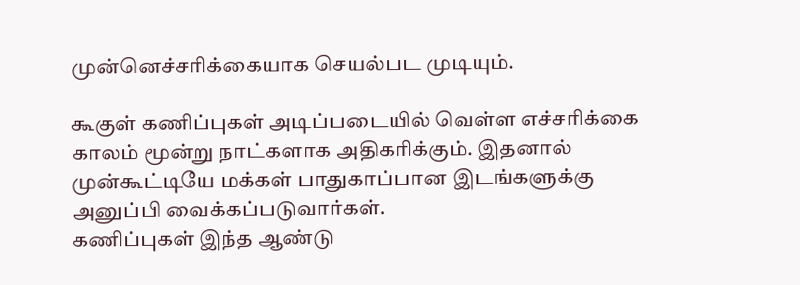முன்னெச்சரிக்கையாக செயல்பட முடியும்.

கூகுள் கணிப்புகள் அடிப்படையில் வெள்ள எச்சரிக்கை காலம் மூன்று நாட்களாக அதிகரிக்கும். இதனால் முன்கூட்டியே மக்கள் பாதுகாப்பான இடங்களுக்கு அனுப்பி வைக்கப்படுவார்கள்.
கணிப்புகள் இந்த ஆண்டு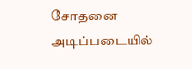சோதனை அடிப்படையில்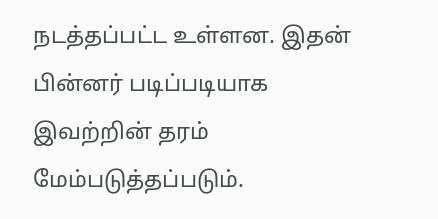நடத்தப்பட்ட உள்ளன. இதன் பின்னர் படிப்படியாக இவற்றின் தரம் மேம்படுத்தப்படும்.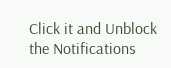Click it and Unblock the Notifications